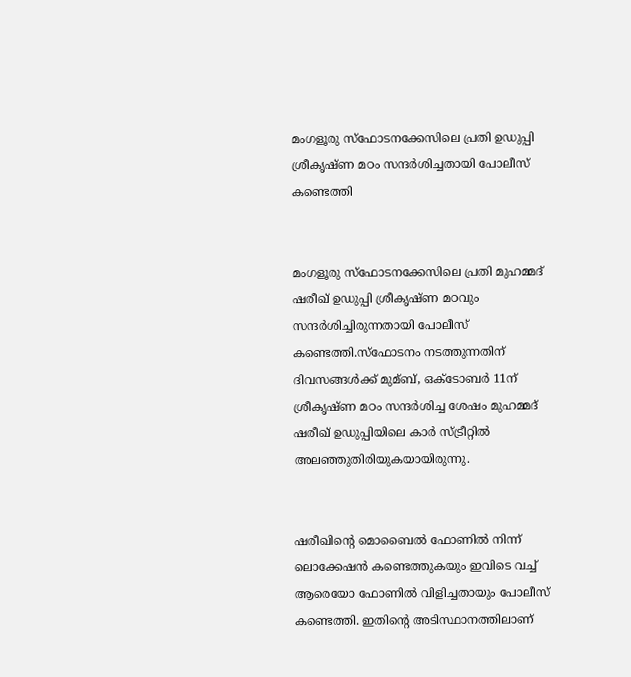മംഗളൂരു സ്‌ഫോടനക്കേസിലെ പ്രതി ഉഡുപ്പി ശ്രീകൃഷ്ണ മഠം സന്ദര്‍ശിച്ചതായി പോലീസ് കണ്ടെത്തി


മംഗളൂരു സ്‌ഫോടനക്കേസിലെ പ്രതി മുഹമ്മദ് ഷരീഖ് ഉഡുപ്പി ശ്രീകൃഷ്ണ മഠവും സന്ദര്‍ശിച്ചിരുന്നതായി പോലീസ് കണ്ടെത്തി.സ്ഫോടനം നടത്തുന്നതിന് ദിവസങ്ങള്‍ക്ക് മുമ്ബ്, ഒക്ടോബര്‍ 11ന് ശ്രീകൃഷ്ണ മഠം സന്ദര്‍ശിച്ച ശേഷം മുഹമ്മദ് ഷരീഖ് ഉഡുപ്പിയിലെ കാര്‍ സ്ട്രീറ്റില്‍ അലഞ്ഞുതിരിയുകയായിരുന്നു.


ഷരീഖിന്റെ മൊബൈല്‍ ഫോണില്‍ നിന്ന് ലൊക്കേഷന്‍ കണ്ടെത്തുകയും ഇവിടെ വച്ച്‌ ആരെയോ ഫോണില്‍ വിളിച്ചതായും പോലീസ് കണ്ടെത്തി. ഇതിന്റെ അടിസ്ഥാനത്തിലാണ്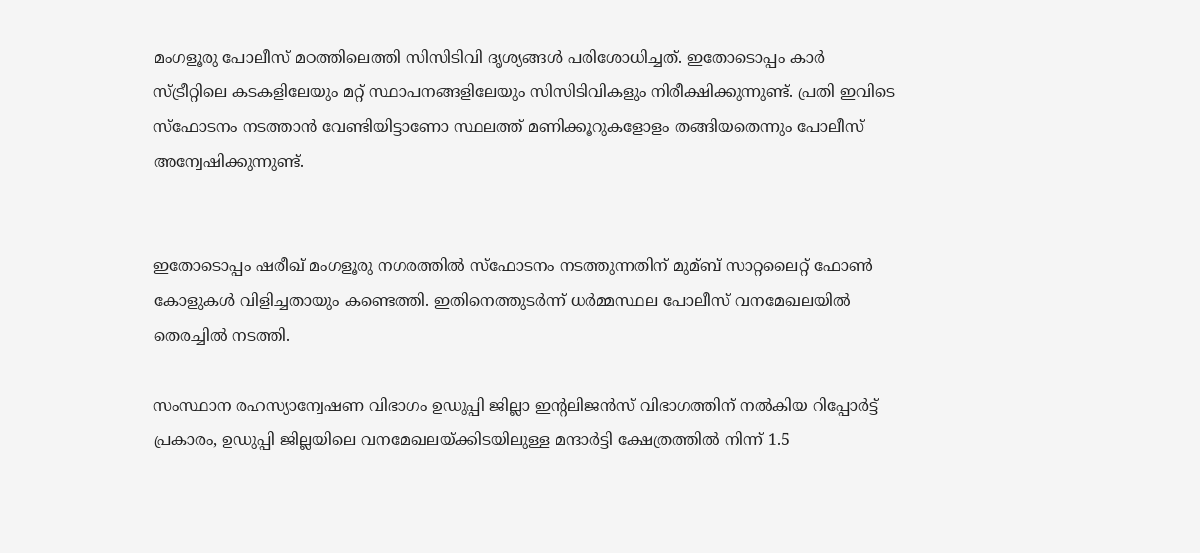മംഗളൂരു പോലീസ് മഠത്തിലെത്തി സിസിടിവി ദൃശ്യങ്ങള്‍ പരിശോധിച്ചത്. ഇതോടൊപ്പം കാര്‍ സ്ട്രീറ്റിലെ കടകളിലേയും മറ്റ് സ്ഥാപനങ്ങളിലേയും സിസിടിവികളും നിരീക്ഷിക്കുന്നുണ്ട്. പ്രതി ഇവിടെ സ്ഫോടനം നടത്താന്‍ വേണ്ടിയിട്ടാണോ സ്ഥലത്ത് മണിക്കൂറുകളോളം തങ്ങിയതെന്നും പോലീസ് അന്വേഷിക്കുന്നുണ്ട്.


ഇതോടൊപ്പം ഷരീഖ് മംഗളൂരു നഗരത്തില്‍ സ്‌ഫോടനം നടത്തുന്നതിന് മുമ്ബ് സാറ്റലൈറ്റ് ഫോണ്‍ കോളുകള്‍ വിളിച്ചതായും കണ്ടെത്തി. ഇതിനെത്തുടര്‍ന്ന് ധര്‍മ്മസ്ഥല പോലീസ് വനമേഖലയില്‍ തെരച്ചില്‍ നടത്തി.

സംസ്ഥാന രഹസ്യാന്വേഷണ വിഭാഗം ഉഡുപ്പി ജില്ലാ ഇന്റലിജന്‍സ് വിഭാഗത്തിന് നല്‍കിയ റിപ്പോര്‍ട്ട് പ്രകാരം, ഉഡുപ്പി ജില്ലയിലെ വനമേഖലയ്ക്കിടയിലുള്ള മന്ദാര്‍ട്ടി ക്ഷേത്രത്തില്‍ നിന്ന് 1.5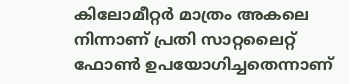കിലോമീറ്റര്‍ മാത്രം അകലെ നിന്നാണ് പ്രതി സാറ്റലൈറ്റ് ഫോണ്‍ ഉപയോഗിച്ചതെന്നാണ്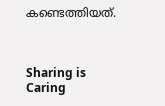കണ്ടെത്തിയത്.



Sharing is Caring